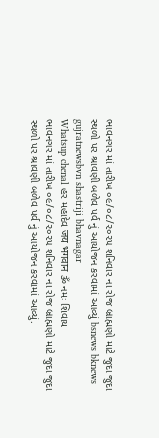ભાવનગર માં તારીખ ૦૯/૦૮/૨૦૨૫ શનિવાર ના રોજ બ્રાહ્મણો માટે જુદા જુદા સ્થળો પર શ્રાવણી બળેવ પર્વ નું આયોજન કરવામાં આવ્યું bsnews bknews gujratnewsbvn shastriji bhavnagar
Whatsup chenal હર મહાદેવ जय भगवान ૐ નમઃ શિવાય
ભાવનગર માં તારીખ ૦૯/૦૮/૨૦૨૫ શનિવાર ના રોજ બ્રાહ્મણો માટે જુદા જુદા સ્થળો પર શ્રાવણી બળેવ પર્વ નું આયોજન કરવામાં આવ્યું.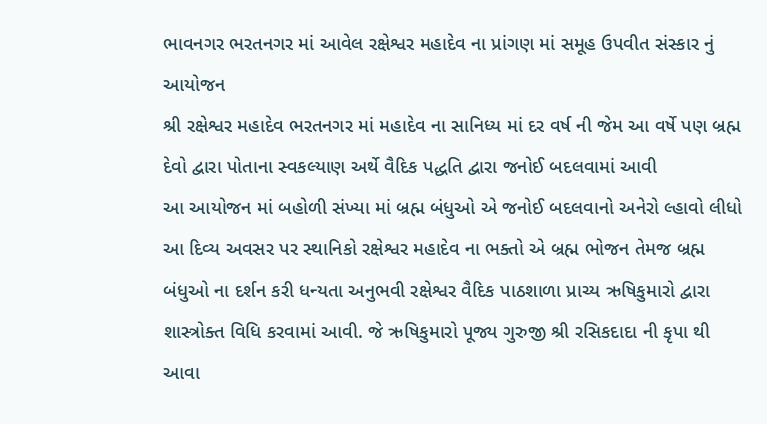ભાવનગર ભરતનગર માં આવેલ રક્ષેશ્વર મહાદેવ ના પ્રાંગણ માં સમૂહ ઉપવીત સંસ્કાર નું આયોજન
શ્રી રક્ષેશ્વર મહાદેવ ભરતનગર માં મહાદેવ ના સાનિધ્ય માં દર વર્ષ ની જેમ આ વર્ષે પણ બ્રહ્મ દેવો દ્વારા પોતાના સ્વકલ્યાણ અર્થે વૈદિક પદ્ધતિ દ્વારા જનોઈ બદલવામાં આવી
આ આયોજન માં બહોળી સંખ્યા માં બ્રહ્મ બંધુઓ એ જનોઈ બદલવાનો અનેરો લ્હાવો લીધો આ દિવ્ય અવસર પર સ્થાનિકો રક્ષેશ્વર મહાદેવ ના ભક્તો એ બ્રહ્મ ભોજન તેમજ બ્રહ્મ બંધુઓ ના દર્શન કરી ધન્યતા અનુભવી રક્ષેશ્વર વૈદિક પાઠશાળા પ્રાચ્ય ઋષિકુમારો દ્વારા શાસ્ત્રોક્ત વિધિ કરવામાં આવી. જે ઋષિકુમારો પૂજ્ય ગુરુજી શ્રી રસિકદાદા ની કૃપા થી આવા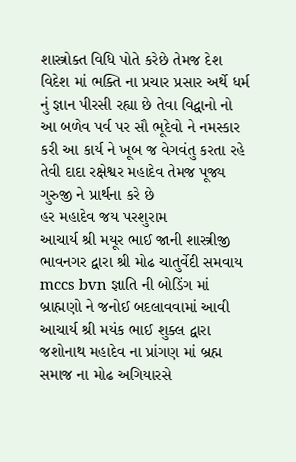શાસ્ત્રોક્ત વિધિ પોતે કરેછે તેમજ દેશ વિદેશ માં ભક્તિ ના પ્રચાર પ્રસાર અર્થે ધર્મ નું જ્ઞાન પીરસી રહ્યા છે તેવા વિદ્વાનો નો આ બળેવ પર્વ પર સૌ ભૂદેવો ને નમસ્કાર કરી આ કાર્ય ને ખૂબ જ વેગવંતુ કરતા રહે તેવી દાદા રક્ષેશ્વર મહાદેવ તેમજ પૂજ્ય ગુરુજી ને પ્રાર્થના કરે છે
હર મહાદેવ જય પરશુરામ
આચાર્ય શ્રી મયૂર ભાઈ જાની શાસ્ત્રીજી ભાવનગર દ્વારા શ્રી મોઢ ચાતુર્વેદી સમવાય mccs bvn જ્ઞાતિ ની બોડિંગ માં બ્રાહ્મણો ને જનોઈ બદલાવવામાં આવી
આચાર્ય શ્રી મયંક ભાઈ શુક્લ દ્વારા જશોનાથ મહાદેવ ના પ્રાંગણ માં બ્રહ્મ સમાજ ના મોઢ અગિયારસે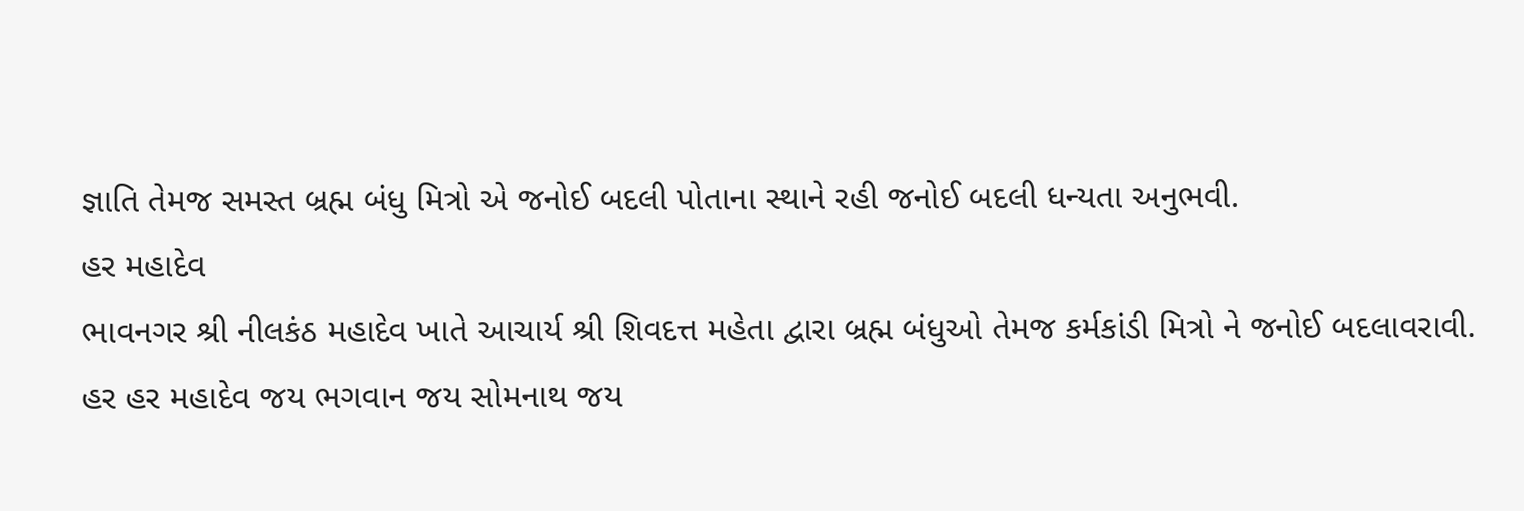જ્ઞાતિ તેમજ સમસ્ત બ્રહ્મ બંધુ મિત્રો એ જનોઈ બદલી પોતાના સ્થાને રહી જનોઈ બદલી ધન્યતા અનુભવી.
હર મહાદેવ
ભાવનગર શ્રી નીલકંઠ મહાદેવ ખાતે આચાર્ય શ્રી શિવદત્ત મહેતા દ્વારા બ્રહ્મ બંધુઓ તેમજ કર્મકાંડી મિત્રો ને જનોઈ બદલાવરાવી.
હર હર મહાદેવ જય ભગવાન જય સોમનાથ જય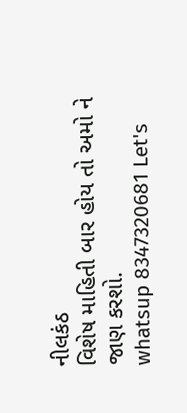નીલકંઠ
વિશેષ માહિતી બાર હોય તો અમો ને જાણ કરશો.
whatsup 8347320681 Let's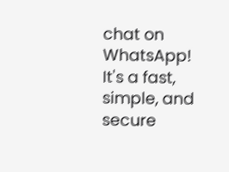chat on WhatsApp! It's a fast, simple, and secure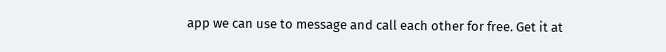app we can use to message and call each other for free. Get it at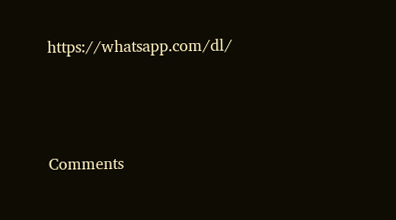https://whatsapp.com/dl/





Comments